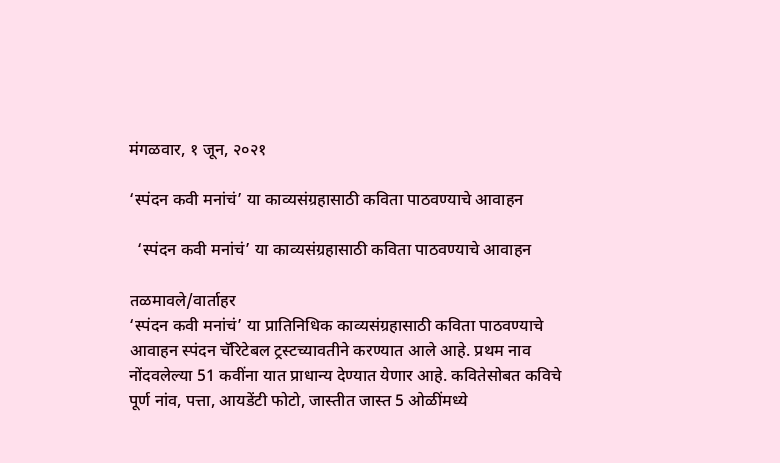मंगळवार, १ जून, २०२१

‘स्पंदन कवी मनांचं’ या काव्यसंग्रहासाठी कविता पाठवण्याचे आवाहन

  ‘स्पंदन कवी मनांचं’ या काव्यसंग्रहासाठी कविता पाठवण्याचे आवाहन

तळमावले/वार्ताहर
‘स्पंदन कवी मनांचं’ या प्रातिनिधिक काव्यसंग्रहासाठी कविता पाठवण्याचे आवाहन स्पंदन चॅरिटेबल ट्रस्टच्यावतीने करण्यात आले आहे. प्रथम नाव नोंदवलेल्या 51 कवींना यात प्राधान्य देण्यात येणार आहे. कवितेसोबत कविचे पूर्ण नांव, पत्ता, आयडेंटी फोटो, जास्तीत जास्त 5 ओळींमध्ये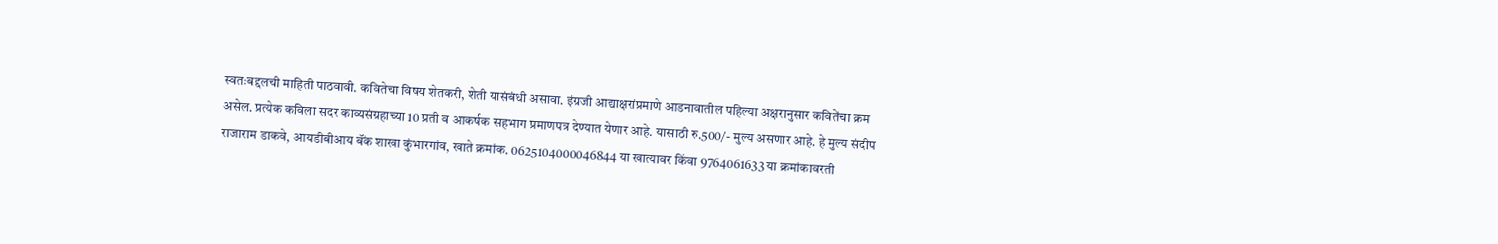स्वतःबद्दलची माहिती पाठवावी. कवितेचा विषय शेतकरी, शेती यासंबंधी असावा. इंग्रजी आद्याक्षरांप्रमाणे आडनावातील पहिल्या अक्षरानुसार कवितेंचा क्रम असेल. प्रत्येक कविला सदर काव्यसंग्रहाच्या 10 प्रती व आकर्षक सहभाग प्रमाणपत्र देण्यात येणार आहे. यासाठी रु.500/- मुल्य असणार आहे. हे मुल्य संदीप राजाराम डाकवे, आयडीबीआय बॅंक शाखा कुंभारगांव, खाते क्रमांक. 0625104000046844 या खात्यावर किंवा 9764061633 या क्रमांकावरती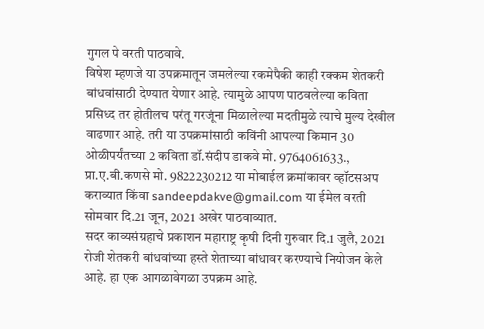गुगल पे वरती पाठवावे.
विषेश म्हणजे या उपक्रमातून जमलेल्या रकमेपैकी काही रक्कम शेतकरी बांधवांसाठी देण्यात येणार आहे. त्यामुळे आपण पाठवलेल्या कविता प्रसिध्द तर होतीलच परंतू गरजूंना मिळालेल्या मदतीमुळे त्याचे मुल्य देखील वाढणार आहे. तरी या उपक्रमांसाठी कविंनी आपल्या किमान 30 ओळीपर्यंतच्या 2 कविता डॉ.संदीप डाकवे मो. 9764061633., प्रा.ए.बी.कणसे मो. 9822230212 या मोबाईल क्रमांकावर व्हॉटसअप कराव्यात किंवा sandeepdakve@gmail.com या ईमेल वरती सोमवार दि.21 जून, 2021 अखेर पाठवाव्यात.
सदर काव्यसंग्रहाचे प्रकाशन महाराष्ट्र कृषी दिनी गुरुवार दि.1 जुलै, 2021 रोजी शेतकरी बांधवांच्या हस्ते शेताच्या बांधावर करण्याचे नियोजन केले आहे. हा एक आगळावेगळा उपक्रम आहे.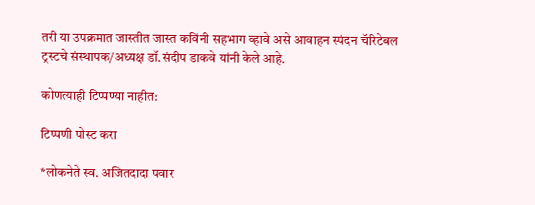तरी या उपक्रमात जास्तीत जास्त कविंनी सहभाग व्हावे असे आवाहन स्पंदन चॅरिटेबल ट्रस्टचे संस्थापक/अध्यक्ष डॉ.संदीप डाकवे यांनी केले आहे.

कोणत्याही टिप्पण्‍या नाहीत:

टिप्पणी पोस्ट करा

*लोकनेते स्व. अजितदादा पवार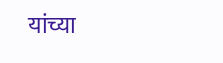यांच्या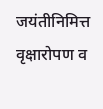जयंतीनिमित्त वृक्षारोपण व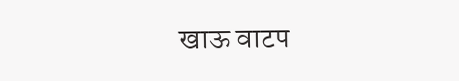खाऊ वाटप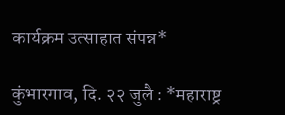कार्यक्रम उत्साहात संपन्न*

कुंभारगाव, दि. २२ जुलै : *महाराष्ट्र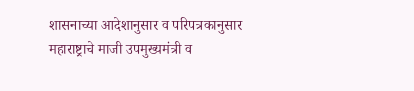शासनाच्या आदेशानुसार व परिपत्रकानुसार महाराष्ट्राचे माजी उपमुख्यमंत्री व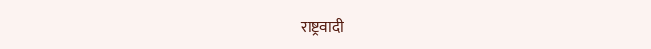राष्ट्रवादी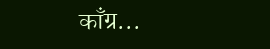काँग्र...